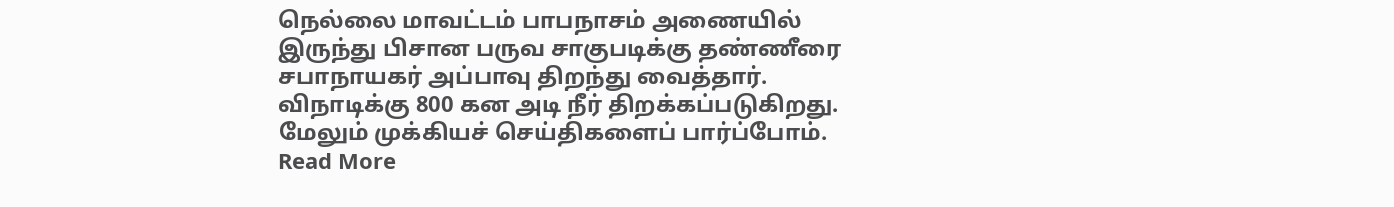நெல்லை மாவட்டம் பாபநாசம் அணையில் இருந்து பிசான பருவ சாகுபடிக்கு தண்ணீரை சபாநாயகர் அப்பாவு திறந்து வைத்தார். விநாடிக்கு 800 கன அடி நீர் திறக்கப்படுகிறது. மேலும் முக்கியச் செய்திகளைப் பார்ப்போம்.
Read More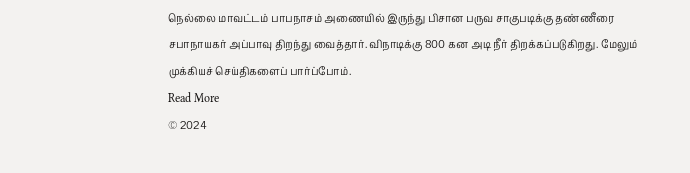நெல்லை மாவட்டம் பாபநாசம் அணையில் இருந்து பிசான பருவ சாகுபடிக்கு தண்ணீரை சபாநாயகர் அப்பாவு திறந்து வைத்தார். விநாடிக்கு 800 கன அடி நீர் திறக்கப்படுகிறது. மேலும் முக்கியச் செய்திகளைப் பார்ப்போம்.
Read More
© 2024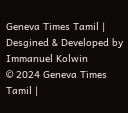Geneva Times Tamil | Desgined & Developed by Immanuel Kolwin
© 2024 Geneva Times Tamil |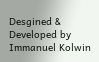Desgined & Developed by Immanuel Kolwin